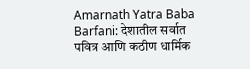Amarnath Yatra Baba Barfani: देशातील सर्वात पवित्र आणि कठीण धार्मिक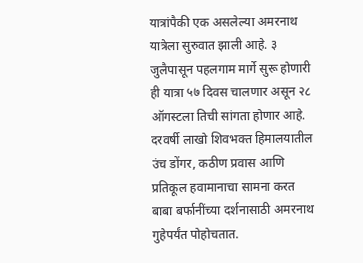यात्रांपैकी एक असलेल्या अमरनाथ यात्रेला सुरुवात झाली आहे. ३ जुलैपासून पहलगाम मार्गे सुरू होणारी ही यात्रा ५७ दिवस चालणार असून २८ ऑगस्टला तिची सांगता होणार आहे. दरवर्षी लाखो शिवभक्त हिमालयातील उंच डोंगर, कठीण प्रवास आणि प्रतिकूल हवामानाचा सामना करत बाबा बर्फानींच्या दर्शनासाठी अमरनाथ गुहेपर्यंत पोहोचतात.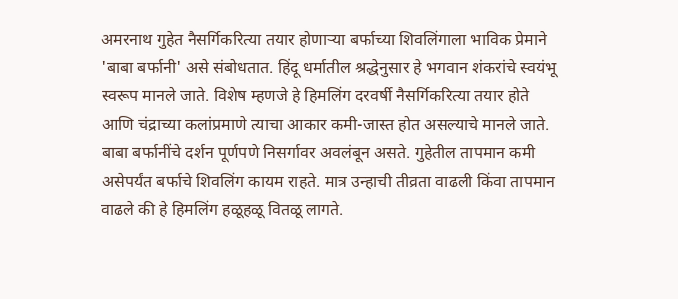अमरनाथ गुहेत नैसर्गिकरित्या तयार होणाऱ्या बर्फाच्या शिवलिंगाला भाविक प्रेमाने 'बाबा बर्फानी' असे संबोधतात. हिंदू धर्मातील श्रद्धेनुसार हे भगवान शंकरांचे स्वयंभू स्वरूप मानले जाते. विशेष म्हणजे हे हिमलिंग दरवर्षी नैसर्गिकरित्या तयार होते आणि चंद्राच्या कलांप्रमाणे त्याचा आकार कमी-जास्त होत असल्याचे मानले जाते.
बाबा बर्फानींचे दर्शन पूर्णपणे निसर्गावर अवलंबून असते. गुहेतील तापमान कमी असेपर्यंत बर्फाचे शिवलिंग कायम राहते. मात्र उन्हाची तीव्रता वाढली किंवा तापमान वाढले की हे हिमलिंग हळूहळू वितळू लागते.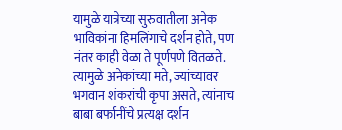यामुळे यात्रेच्या सुरुवातीला अनेक भाविकांना हिमलिंगाचे दर्शन होते, पण नंतर काही वेळा ते पूर्णपणे वितळते. त्यामुळे अनेकांच्या मते, ज्यांच्यावर भगवान शंकरांची कृपा असते, त्यांनाच बाबा बर्फानींचे प्रत्यक्ष दर्शन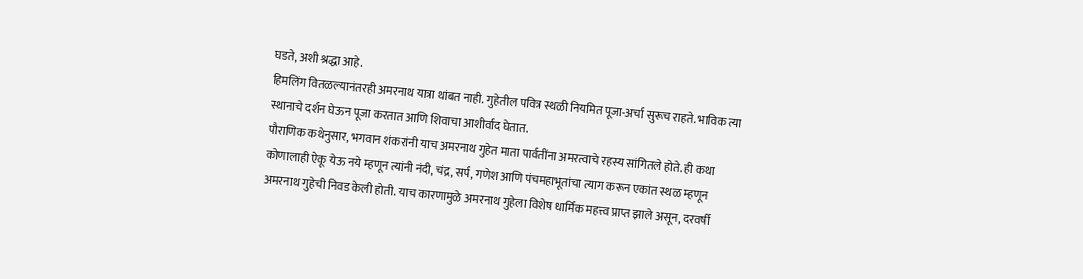घडते, अशी श्रद्धा आहे.
हिमलिंग वितळल्यानंतरही अमरनाथ यात्रा थांबत नाही. गुहेतील पवित्र स्थळी नियमित पूजा-अर्चा सुरूच राहते. भाविक त्या स्थानाचे दर्शन घेऊन पूजा करतात आणि शिवाचा आशीर्वाद घेतात.
पौराणिक कथेनुसार, भगवान शंकरांनी याच अमरनाथ गुहेत माता पार्वतींना अमरत्वाचे रहस्य सांगितले होते. ही कथा कोणालाही ऐकू येऊ नये म्हणून त्यांनी नंदी, चंद्र, सर्प, गणेश आणि पंचमहाभूतांचा त्याग करून एकांत स्थळ म्हणून अमरनाथ गुहेची निवड केली होती. याच कारणामुळे अमरनाथ गुहेला विशेष धार्मिक महत्त्व प्राप्त झाले असून, दरवर्षी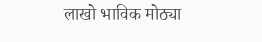लाखो भाविक मोठ्या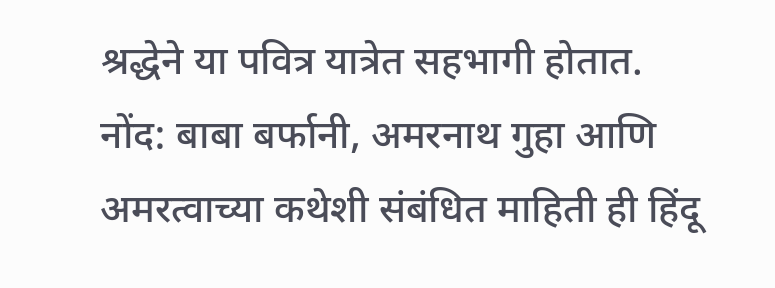श्रद्धेने या पवित्र यात्रेत सहभागी होतात.
नोंद: बाबा बर्फानी, अमरनाथ गुहा आणि अमरत्वाच्या कथेशी संबंधित माहिती ही हिंदू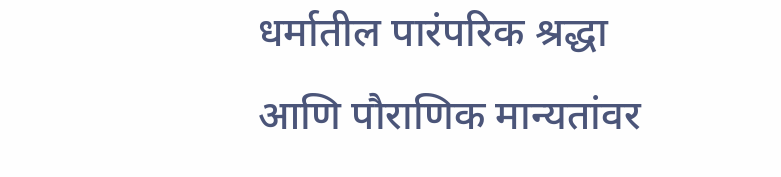धर्मातील पारंपरिक श्रद्धा आणि पौराणिक मान्यतांवर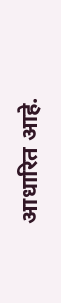आधारित आहे.